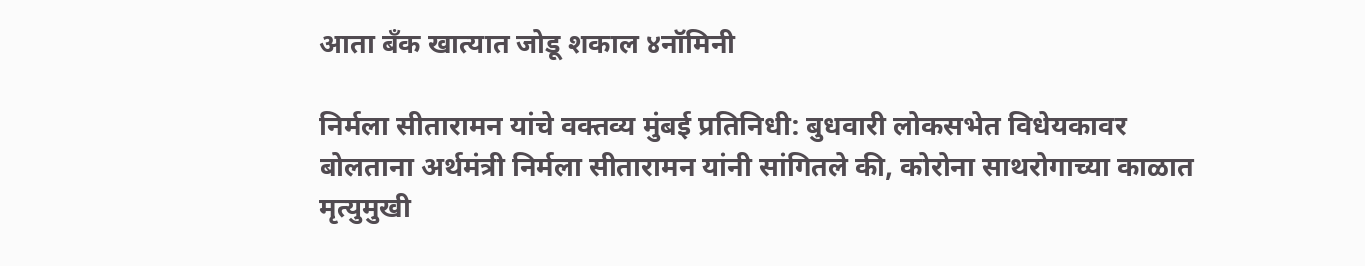आता बँक खात्यात जोडू शकाल ४नॉमिनी

निर्मला सीतारामन यांचे वक्तव्य मुंबई प्रतिनिधी: बुधवारी लोकसभेत विधेयकावर बोलताना अर्थमंत्री निर्मला सीतारामन यांनी सांगितले की, कोरोना साथरोगाच्या काळात मृत्युमुखी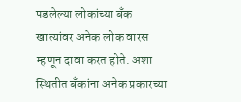पडलेल्या लोकांच्या बँक खात्यांवर अनेक लोक वारस म्हणून दावा करत होते. अशा स्थितीत बँकांना अनेक प्रकारच्या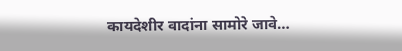कायदेशीर वादांना सामोरे जावे…